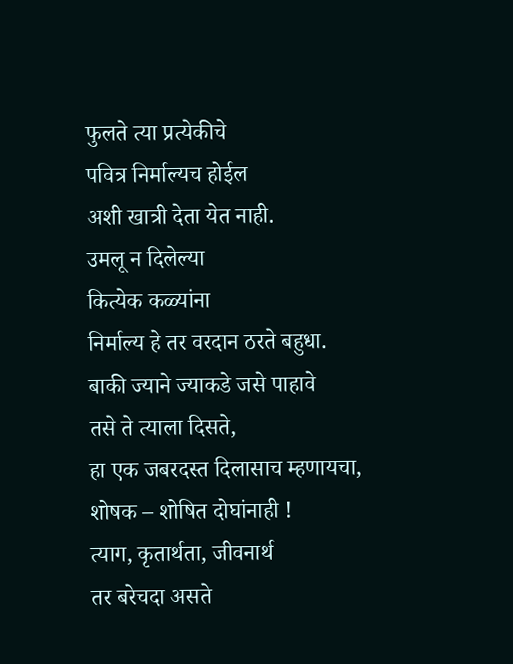फुलते त्या प्रत्येकीचे
पवित्र निर्माल्यच होईल
अशी खात्री देता येत नाही.
उमलू न दिलेल्या
कित्येक कळ्यांना
निर्माल्य हे तर वरदान ठरते बहुधा.
बाकी ज्याने ज्याकडे जसे पाहावे
तसे ते त्याला दिसते,
हा एक जबरदस्त दिलासाच म्हणायचा,
शोषक – शोषित दोघांनाही !
त्याग, कृतार्थता, जीवनार्थ
तर बरेचदा असते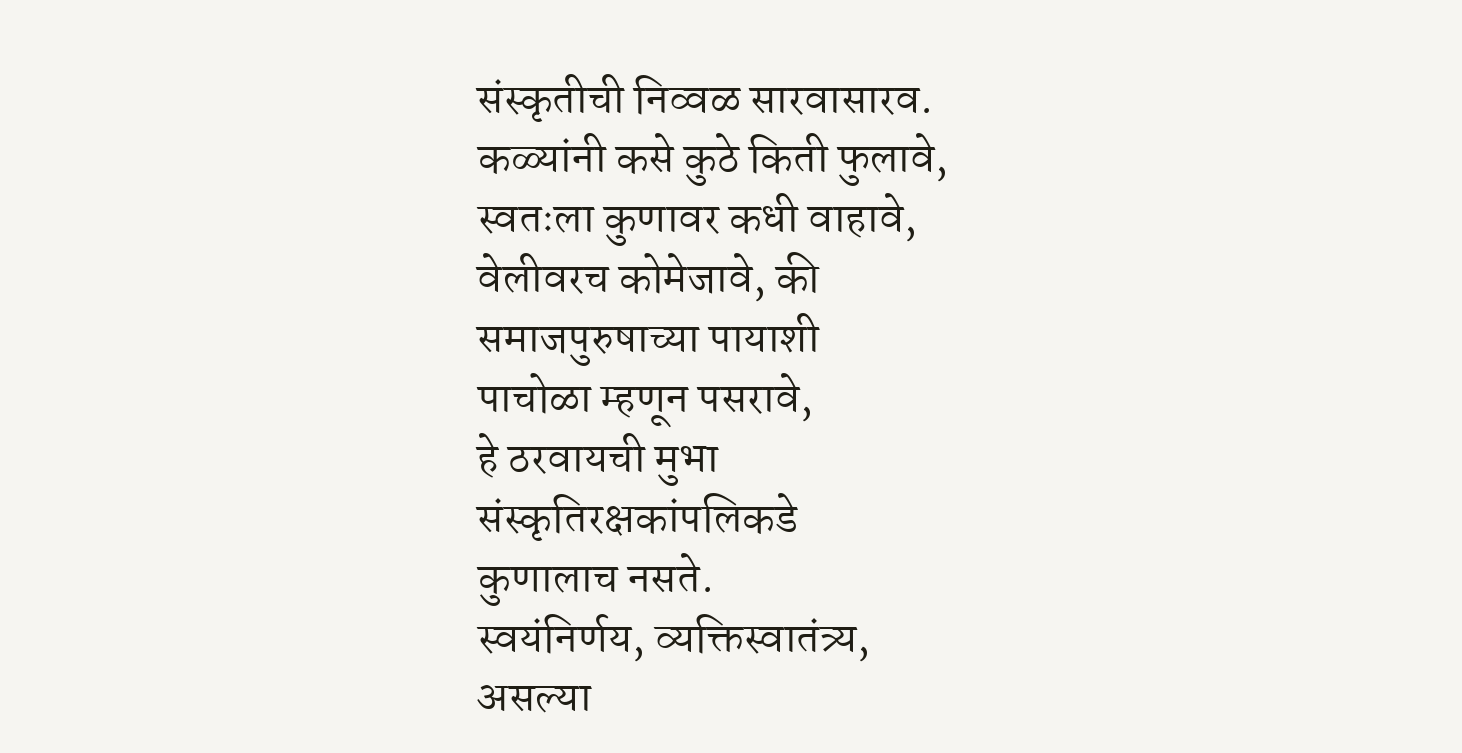संस्कृतीची निव्वळ सारवासारव.
कळ्यांनी कसे कुठे किती फुलावे,
स्वतःला कुणावर कधी वाहावे,
वेलीवरच कोमेजावे, की
समाजपुरुषाच्या पायाशी
पाचोळा म्हणून पसरावे,
हे ठरवायची मुभा
संस्कृतिरक्षकांपलिकडे
कुणालाच नसते.
स्वयंनिर्णय, व्यक्तिस्वातंत्र्य,
असल्या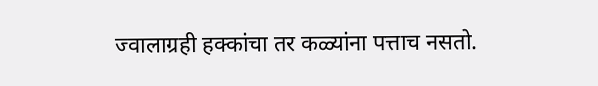ज्वालाग्रही हक्कांचा तर कळ्यांना पत्ताच नसतो.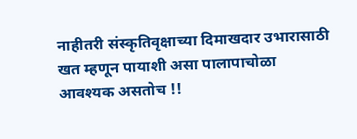नाहीतरी संस्कृतिवृक्षाच्या दिमाखदार उभारासाठी
खत म्हणून पायाशी असा पालापाचोळा
आवश्यक असतोच !!